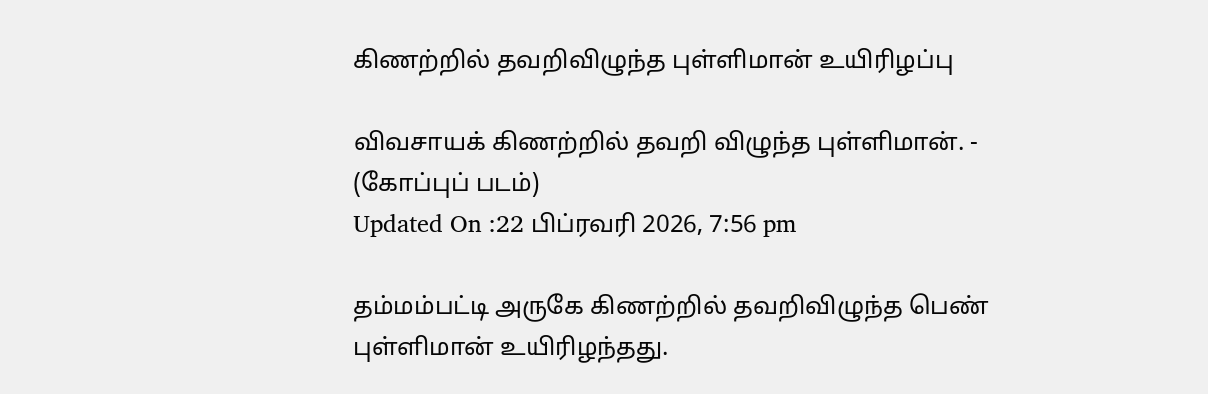கிணற்றில் தவறிவிழுந்த புள்ளிமான் உயிரிழப்பு

விவசாயக் கிணற்றில் தவறி விழுந்த புள்ளிமான். - (கோப்புப் படம்)
Updated On :22 பிப்ரவரி 2026, 7:56 pm

தம்மம்பட்டி அருகே கிணற்றில் தவறிவிழுந்த பெண் புள்ளிமான் உயிரிழந்தது.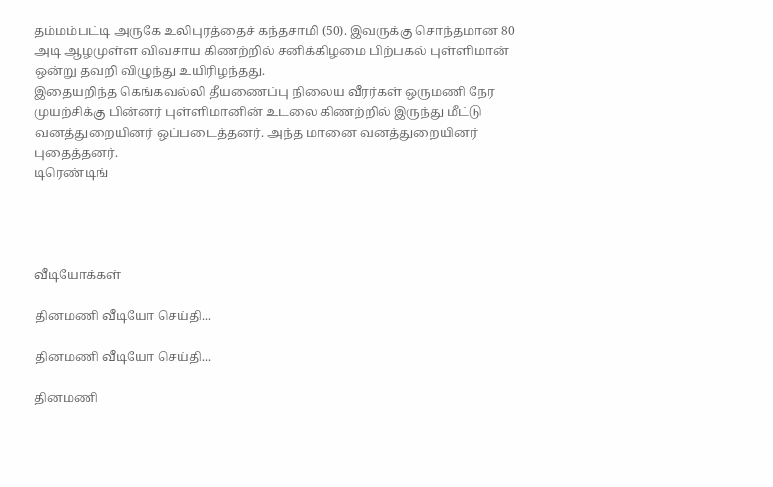தம்மம்பட்டி அருகே உலிபுரத்தைச் கந்தசாமி (50). இவருக்கு சொந்தமான 80 அடி ஆழமுள்ள விவசாய கிணற்றில் சனிக்கிழமை பிற்பகல் புள்ளிமான் ஒன்று தவறி விழுந்து உயிரிழந்தது.
இதையறிந்த கெங்கவல்லி தீயணைப்பு நிலைய வீரர்கள் ஒருமணி நேர முயற்சிக்கு பின்னர் புள்ளிமானின் உடலை கிணற்றில் இருந்து மீட்டு வனத்துறையினர் ஒப்படைத்தனர். அந்த மானை வனத்துறையினர் புதைத்தனர்.
டிரெண்டிங்




வீடியோக்கள்

தினமணி வீடியோ செய்தி...

தினமணி வீடியோ செய்தி...

தினமணி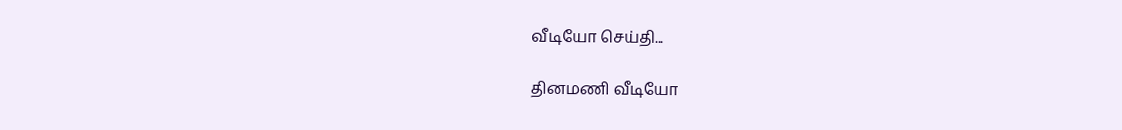வீடியோ செய்தி...

தினமணி வீடியோ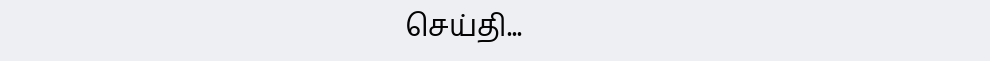செய்தி...